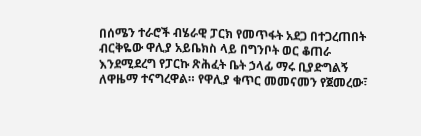በሰሜን ተራሮች ብሄራዊ ፓርክ የመጥፋት አደጋ በተጋረጠበት ብርቅዬው ዋሊያ አይቤክስ ላይ በግንቦት ወር ቆጠራ እንደሚደረግ የፓርኩ ጽሕፈት ቤት ኃላፊ ማሩ ቢያድግልኝ ለዋዜማ ተናግረዋል። የዋሊያ ቁጥር መመናመን የጀመረው፣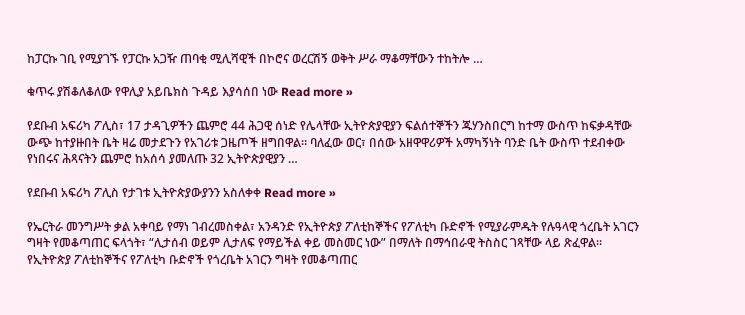ከፓርኩ ገቢ የሚያገኙ የፓርኩ አጋዥ ጠባቂ ሚሊሻዊች በኮሮና ወረርሽኝ ወቅት ሥራ ማቆማቸውን ተከትሎ …

ቁጥሩ ያሽቆለቆለው የዋሊያ አይቤክስ ጉዳይ እያሳሰበ ነው Read more »

የደቡብ አፍሪካ ፖሊስ፣ 17 ታዳጊዎችን ጨምሮ 44 ሕጋዊ ሰነድ የሌላቸው ኢትዮጵያዊያን ፍልሰተኞችን ጁሃንስበርግ ከተማ ውስጥ ከፍቃዳቸው ውጭ ከተያዙበት ቤት ዛሬ መታደጉን የአገሪቱ ጋዜጦች ዘግበዋል። ባለፈው ወር፣ በሰው አዘዋዋሪዎች አማካኝነት ባንድ ቤት ውስጥ ተደብቀው የነበሩና ሕጻናትን ጨምሮ ከአሰሳ ያመለጡ 32 ኢትዮጵያዊያን …

የደቡብ አፍሪካ ፖሊስ የታገቱ ኢትዮጵያውያንን አስለቀቀ Read more »

የኤርትራ መንግሥት ቃል አቀባይ የማነ ገብረመስቀል፣ አንዳንድ የኢትዮጵያ ፖለቲከኞችና የፖለቲካ ቡድኖች የሚያራምዱት የሉዓላዊ ጎረቤት አገርን ግዛት የመቆጣጠር ፍላጎት፣ “ሊታሰብ ወይም ሊታለፍ የማይችል ቀይ መስመር ነው” በማለት በማኅበራዊ ትስስር ገጻቸው ላይ ጽፈዋል። የኢትዮጵያ ፖለቲከኞችና የፖለቲካ ቡድኖች የጎረቤት አገርን ግዛት የመቆጣጠር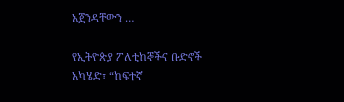አጀንዳቸውን …

የኢትዮጵያ ፖለቲከኞችና ቡድኖች አካሄድ፣ “ከፍተኛ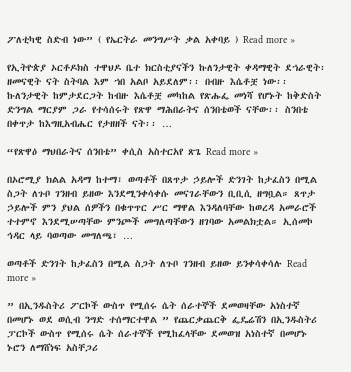ፖለቲካዊ ስድብ ነው” ( የኤርትራ መንግሥት ቃል አቀባይ ) Read more »

የኢትዮጵያ ኦርቶዶክስ ተዋህዶ ቤተ ክርስቲያናችን ኩለንታዊት ቀዳማዊት ደኀራዊት፡ ዘመናዊት ናት ስትባል እም ኀበ አልቦ አይደለም፡፡ በብዙ እሴቶቿ ነው፡፡ ኩለንታዊት ከምታደርጋት ከብዙ እሴቶቿ መካከል የጽሑፌ መነሻ የሆኑት ከቅድስት ድንግል ማርያም ጋራ የተሳሰሩት የጽዋ ማሕበራትና ሰንበቴወች ናቸው፡፡ ስንበቴ በቀጥታ ከእግዚአብሔር የታዘዘች ናት፡፡ …

“የጽዋዕ ማህበራትና ሰንበቴ” ቀሲስ አስተርአየ ጽጌ Read more »

በኦሮሚያ ክልል አዳማ ከተማ፣ ወጣቶች በጸጥታ ኃይሎች ድንገት ከታፈስን በሚል ስጋት ለጉቦ ገንዘብ ይዘው እንደሚንቀሳቀሱ መናገራቸውን ቢቢሲ ዘግቧል። ጸጥታ ኃይሎች ምን ያህል ሰዎችን በቁጥጥር ሥር ማዋል እንዳለባቸው ከወረዳ አመራሮች ተተምኖ እንደሚሠጣቸው ምንጮች መግለጣቸውን ዘገባው አመልክቷል። ኢሰመኮ ኅዳር ላይ ባወጣው መግለጫ፣ …

ወጣቶች ድንገት ከታፈስን በሚል ስጋት ለጉቦ ገንዘብ ይዘው ይንቀሳቀሳሉ Read more »

” በኢንዱስትሪ ፖርኮች ውስጥ የሚሰሩ ሴት ሰራተኞች ደመወዛቸው አነስተኛ በመሆኑ ወደ ወሲብ ንግድ ተሰማርተዋል ” የጨርቃጨርቅ ፌዴሬሽን በኢንዱስትሪ ፓርኮች ውስጥ የሚሰሩ ሴት ሰራተኞች የሚከፈላቸው ደመወዝ አነስተኛ በመሆኑ ኑሮን ለማሸነፍ አስቸጋሪ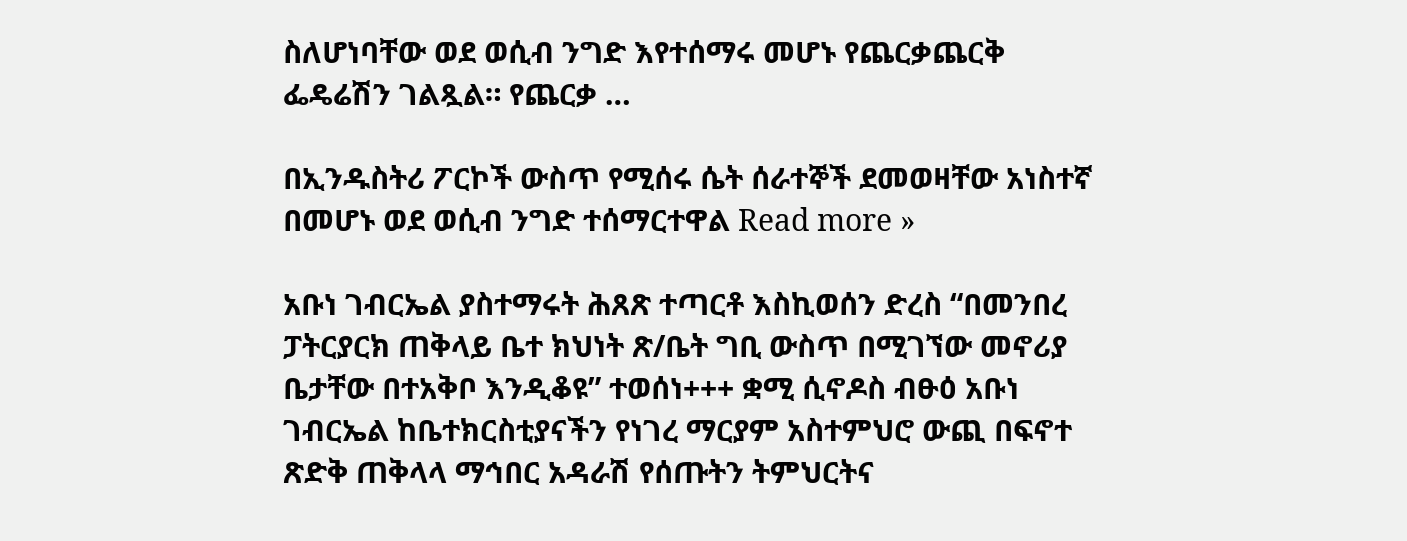ስለሆነባቸው ወደ ወሲብ ንግድ እየተሰማሩ መሆኑ የጨርቃጨርቅ ፌዴሬሽን ገልጿል። የጨርቃ …

በኢንዱስትሪ ፖርኮች ውስጥ የሚሰሩ ሴት ሰራተኞች ደመወዛቸው አነስተኛ በመሆኑ ወደ ወሲብ ንግድ ተሰማርተዋል Read more »

አቡነ ገብርኤል ያስተማሩት ሕጸጽ ተጣርቶ እስኪወሰን ድረስ “በመንበረ ፓትርያርክ ጠቅላይ ቤተ ክህነት ጽ/ቤት ግቢ ውስጥ በሚገኘው መኖሪያ ቤታቸው በተአቅቦ እንዲቆዩ” ተወሰነ+++ ቋሚ ሲኖዶስ ብፁዕ አቡነ ገብርኤል ከቤተክርስቲያናችን የነገረ ማርያም አስተምህሮ ውጪ በፍኖተ ጽድቅ ጠቅላላ ማኅበር አዳራሽ የሰጡትን ትምህርትና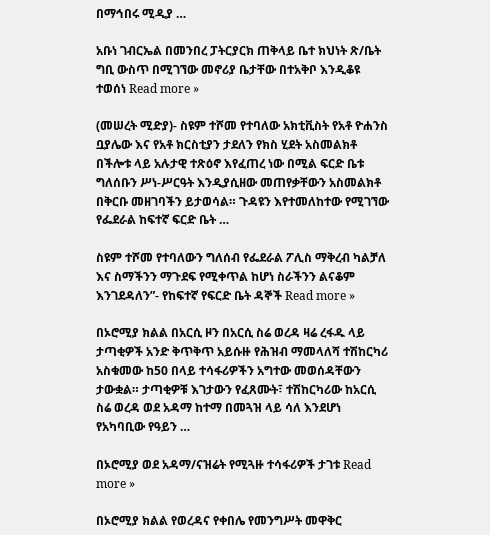በማኅበሩ ሚዲያ …

አቡነ ገብርኤል በመንበረ ፓትርያርክ ጠቅላይ ቤተ ክህነት ጽ/ቤት ግቢ ውስጥ በሚገኘው መኖሪያ ቤታቸው በተአቅቦ እንዲቆዩ ተወሰነ Read more »

(መሠረት ሚድያ)- ስዩም ተሾመ የተባለው አክቲቪስት የአቶ ዮሐንስ ቧያሌው እና የአቶ ክርስቲያን ታደለን የክስ ሂደት አስመልክቶ በችሎቱ ላይ አሉታዊ ተጽዕኖ እየፈጠረ ነው በሚል ፍርድ ቤቱ ግለሰቡን ሥነ-ሥርዓት እንዲያሲዘው መጠየቃቸውን አስመልክቶ በቅርቡ መዘገባችን ይታወሳል። ጉዳዩን እየተመለከተው የሚገኘው የፌደራል ከፍተኛ ፍርድ ቤት …

ስዩም ተሾመ የተባለውን ግለሰብ የፌደራል ፖሊስ ማቅረብ ካልቻለ እና ስማችንን ማጉደፍ የሚቀጥል ከሆነ ስራችንን ልናቆም እንገደዳለን”- የከፍተኛ የፍርድ ቤት ዳኞች Read more »

በኦሮሚያ ክልል በአርሲ ዞን በአርሲ ስሬ ወረዳ ዛሬ ረፋዱ ላይ ታጣቂዎች አንድ ቅጥቅጥ አይሱዙ የሕዝብ ማመላለሻ ተሽከርካሪ አስቁመው ከ50 በላይ ተሳፋሪዎችን አግተው መወሰዳቸውን ታውቋል። ታጣቂዎቹ እገታውን የፈጸሙት፣ ተሽከርካሪው ከአርሲ ስሬ ወረዳ ወደ አዳማ ከተማ በመጓዝ ላይ ሳለ እንደሆነ የአካባቢው የዓይን …

በኦሮሚያ ወደ አዳማ/ናዝሬት የሚጓዙ ተሳፋሪዎች ታገቱ Read more »

በኦሮሚያ ክልል የወረዳና የቀበሌ የመንግሥት መዋቅር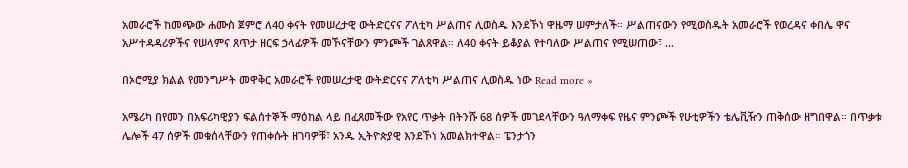አመራሮች ከመጭው ሐሙስ ጀምሮ ለ40 ቀናት የመሠረታዊ ውትድርናና ፖለቲካ ሥልጠና ሊወስዱ እንደኾነ ዋዜማ ሠምታለች። ሥልጠናውን የሚወስዱት አመራሮች የወረዳና ቀበሌ ዋና አሥተዳዳሪዎችና የሠላምና ጸጥታ ዘርፍ ኃላፊዎች መኾናቸውን ምንጮች ገልጸዋል። ለ40 ቀናት ይቆያል የተባለው ሥልጠና የሚሠጠው፣ …

በኦሮሚያ ክልል የመንግሥት መዋቅር አመራሮች የመሠረታዊ ውትድርናና ፖለቲካ ሥልጠና ሊወስዱ ነው Read more »

አሜሪካ በየመን በአፍሪካዊያን ፍልሰተኞች ማዕከል ላይ በፈጸመችው የአየር ጥቃት በትንሹ 68 ሰዎች መገደላቸውን ዓለማቀፍ የዜና ምንጮች የሁቲዎችን ቴሌቪዥን ጠቅሰው ዘግበዋል። በጥቃቱ ሌሎች 47 ሰዎች መቁሰላቸውን የጠቀሱት ዘገባዎቹ፣ አንዱ ኢትዮጵያዊ እንደኾነ አመልክተዋል። ፔንታጎን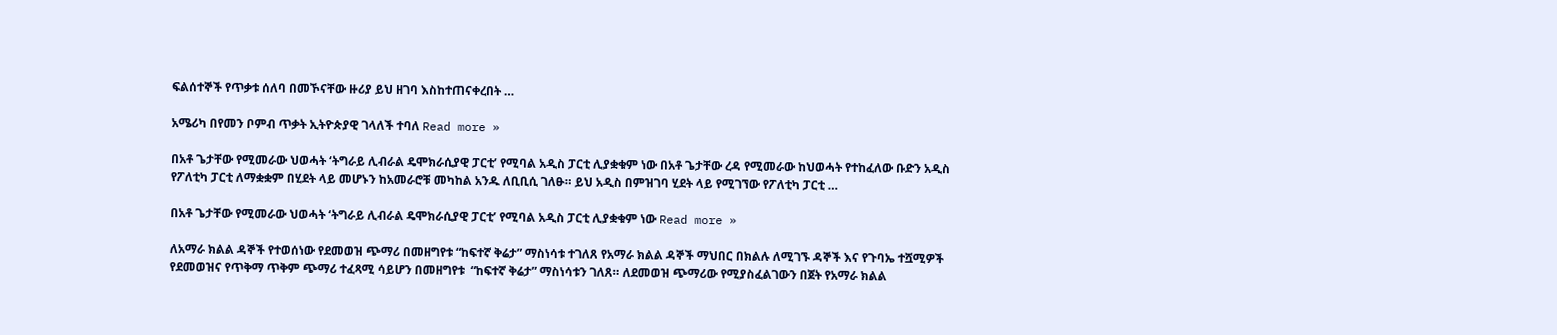ፍልሰተኞች የጥቃቱ ሰለባ በመኾናቸው ዙሪያ ይህ ዘገባ እስከተጠናቀረበት …

አሜሪካ በየመን ቦምብ ጥቃት ኢትዮጵያዊ ገላለች ተባለ Read more »

በአቶ ጌታቸው የሚመራው ህወሓት ‘ትግራይ ሊብራል ዴሞክራሲያዊ ፓርቲ’ የሚባል አዲስ ፓርቲ ሊያቋቁም ነው በአቶ ጌታቸው ረዳ የሚመራው ከህወሓት የተከፈለው ቡድን አዲስ የፖለቲካ ፓርቲ ለማቋቋም በሂደት ላይ መሆኑን ከአመራሮቹ መካከል አንዱ ለቢቢሲ ገለፁ። ይህ አዲስ በምዝገባ ሂደት ላይ የሚገኘው የፖለቲካ ፓርቲ …

በአቶ ጌታቸው የሚመራው ህወሓት ‘ትግራይ ሊብራል ዴሞክራሲያዊ ፓርቲ’ የሚባል አዲስ ፓርቲ ሊያቋቁም ነው Read more »

ለአማራ ክልል ዳኞች የተወሰነው የደመወዝ ጭማሪ በመዘግየቱ “ከፍተኛ ቅሬታ” ማስነሳቱ ተገለጸ የአማራ ክልል ዳኞች ማህበር በክልሉ ለሚገኙ ዳኞች እና የጉባኤ ተሿሚዎች የደመወዝና የጥቅማ ጥቅም ጭማሪ ተፈጻሚ ሳይሆን በመዘግየቱ  “ከፍተኛ ቅሬታ” ማስነሳቱን ገለጸ። ለደመወዝ ጭማሪው የሚያስፈልገውን በጀት የአማራ ክልል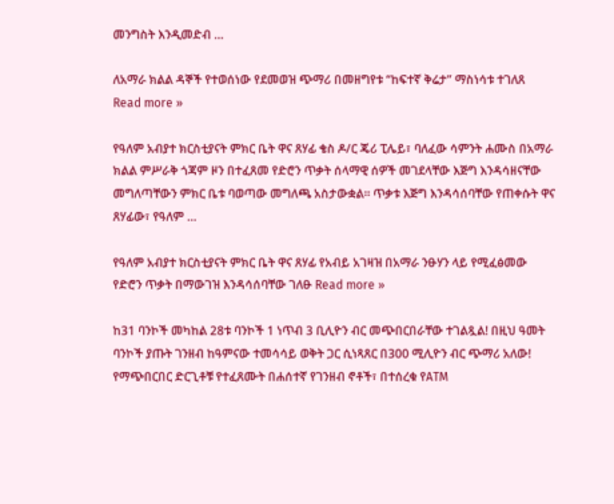መንግስት እንዲመድብ …

ለአማራ ክልል ዳኞች የተወሰነው የደመወዝ ጭማሪ በመዘግየቱ “ከፍተኛ ቅሬታ” ማስነሳቱ ተገለጸ Read more »

የዓለም አብያተ ክርስቲያናት ምክር ቤት ዋና ጸሃፊ ቄስ ዶ/ር ጄሪ ፒሌይ፣ ባለፈው ሳምንት ሐሙስ በአማራ ክልል ምሥራቅ ጎጃም ዞን በተፈጸመ የድሮን ጥቃት ሰላማዊ ሰዎች መገደላቸው እጅግ እንዳሳዘናቸው መግለጣቸውን ምክር ቤቱ ባወጣው መግለጫ አስታውቋል። ጥቃቱ እጅግ እንዳሳሰባቸው የጠቀሱት ዋና ጸሃፊው፣ የዓለም …

የዓለም አብያተ ክርስቲያናት ምክር ቤት ዋና ጸሃፊ የአብይ አገዛዝ በአማራ ንፁሃን ላይ የሚፈፅመው የድሮን ጥቃት በማውገዝ እንዳሳሰባቸው ገለፁ Read more »

ከ31 ባንኮች መካከል 28ቱ ባንኮች 1 ነጥብ 3 ቢሊዮን ብር መጭበርበራቸው ተገልጿል! በዚህ ዓመት ባንኮች ያጡት ገንዘብ ከዓምናው ተመሳሳይ ወቅት ጋር ሲነጻጸር በ300 ሚሊዮን ብር ጭማሪ አለው! የማጭበርበር ድርጊቶቹ የተፈጸሙት በሐሰተኛ የገንዘብ ኖቶች፣ በተሰረቁ የATM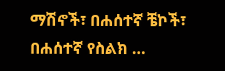ማሽኖች፣ በሐሰተኛ ቼኮች፣ በሐሰተኛ የስልክ …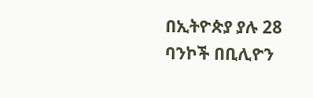በኢትዮጵያ ያሉ 28 ባንኮች በቢሊዮን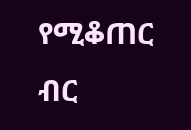የሚቆጠር ብር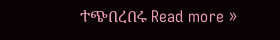ተጭበረበሩ Read more »